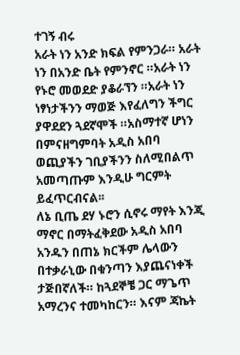ተገኝ ብሩ
አራት ነን አንድ ክፍል የምንጋራ። አራት ነን በአንድ ቤት የምንኖር ።አራት ነን የኑሮ መወደድ ያቆራኘን ።አራት ነን ነፃነታችንን ማወጅ እየፈለግን ችግር ያዋደደን ጓደኛሞች ።አስማተኛ ሆነን በምናዘግምባት አዲስ አበባ ወጪያችን ገቢያችንን ስለሚበልጥ አመጣጡም እንዲሁ ግርምት ይፈጥርብናል፡፡
ለኔ ቢጤ ደሃ ኑሮን ሲኖሩ ማየት እንጂ ማኖር በማትፈቅደው አዲስ አበባ አንዱን በጠኔ ክርችም ሌላውን በተቃራኒው በቁንጣን እያጨናነቀች ታጅበኛለች። ከጓደኞቼ ጋር ማጌጥ አማረንና ተመካከርን። እናም ጃኬት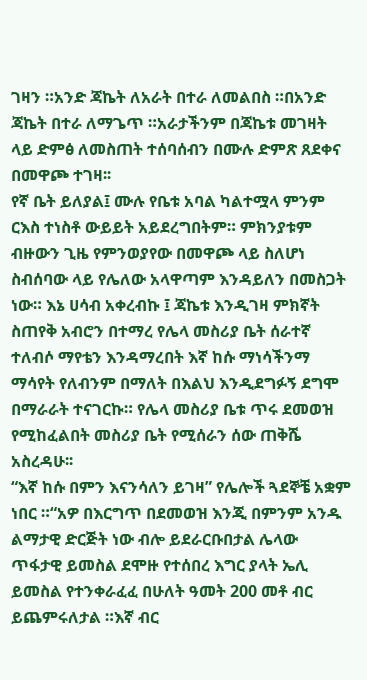ገዛን ።አንድ ጃኬት ለአራት በተራ ለመልበስ ።በአንድ ጃኬት በተራ ለማጌጥ ።አራታችንም በጃኬቱ መገዛት ላይ ድምፅ ለመስጠት ተሰባሰብን በሙሉ ድምጽ ጸደቀና በመዋጮ ተገዛ፡፡
የኛ ቤት ይለያል፤ ሙሉ የቤቱ አባል ካልተሟላ ምንም ርእስ ተነስቶ ውይይት አይደረግበትም። ምክንያቱም ብዙውን ጊዜ የምንወያየው በመዋጮ ላይ ስለሆነ ስብሰባው ላይ የሌለው አላዋጣም እንዳይለን በመስጋት ነው። እኔ ሀሳብ አቀረብኩ ፤ ጃኬቱ እንዲገዛ ምክኛት ስጠየቅ አብሮን በተማረ የሌላ መስሪያ ቤት ሰራተኛ ተለብሶ ማየቴን እንዳማረበት እኛ ከሱ ማነሳችንማ ማሳየት የለብንም በማለት በእልህ እንዲደግፉኝ ደግሞ በማራራት ተናገርኩ። የሌላ መስሪያ ቤቱ ጥሩ ደመወዝ የሚከፈልበት መስሪያ ቤት የሚሰራን ሰው ጠቅሼ አስረዳሁ፡፡
“እኛ ከሱ በምን እናንሳለን ይገዛ” የሌሎች ጓደኞቼ አቋም ነበር ።“አዎ በእርግጥ በደመወዝ እንጂ በምንም አንዱ ልማታዊ ድርጅት ነው ብሎ ይደራርቡበታል ሌላው ጥፋታዊ ይመስል ደሞዙ የተሰበረ እግር ያላት ኤሊ ይመስል የተንቀራፈፈ በሁለት ዓመት 200 መቶ ብር ይጨምሩለታል ።እኛ ብር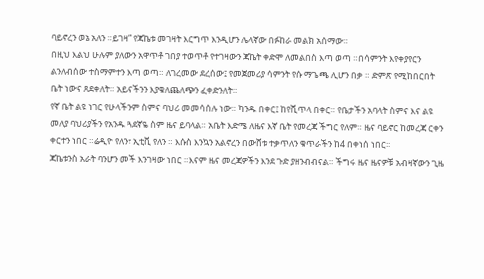ባይኖረን ወኔ አለን ።ይገዛ” የጃኬቱ መገዛት እርግጥ እንዲሆን ሌላኛው በፉከራ መልክ አሰማው።
በዚህ እልህ ሁሉም ያለውን አዋጥቶ ገበያ ተወጥቶ የተገዛውን ጃኬት ቀድሞ ለመልበስ እጣ ወጣ ።በሳምንት እየቀያየርን ልንለብሰው ተስማምተን እጣ ወጣ። ለገረመው ደረሰው፤ የመጀመሪያ ሳምንት የሱ ማጌጫ ሊሆን በቃ ። ድምጽ የሚከበርበት ቤት ነውና ጸደቀለት። አይናችንን እያቁለጨለጭን ፈቀድንለት።
የኛ ቤት ልዩ ነገር የሁላችንም ስምና ባህሪ መመሳሰሉ ነው። ካንዱ በቀር፤ ከየሺጥላ በቀር። የቤታችን አባላት ስምና እና ልዩ መለያ ባህሪያችን የአንዱ ጓደኛዬ ስም ዜና ይባላል። አቤት እድሜ ለዜና እኛ ቤት የመረጃ ችግር የለም። ዜና ባይኖር ከመረጃ ርቀን ቀርተን ነበር ።ሬዲዮ የለን፣ ኢቲቪ የለን ። እሱስ እንኳን አልኖረን በውሸቱ ተቃጥለን ቁጥራችን ከ4 በቀነሰ ነበር፡፡
ጃኬቱንስ አራት ባንሆን መች እንገዛው ነበር ።እናም ዜና መረጃዎችን እንደ ጉድ ያዘንብብናል። ችግሩ ዜና ዜናዎቹ አብዛኛውን ጊዜ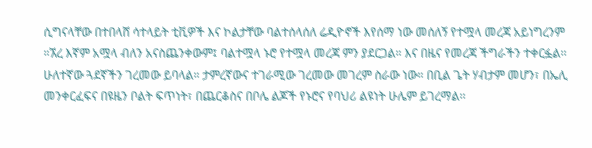ሲግናላቸው በተበላሸ ሳተላይት ቲቪዎች እና ኮልታቸው ባልተሰላሰለ ሬዲዮኖች እየሰማ ነው መሰለኝ የተሟላ መረጃ አይነግረንም ።ኧረ እኛም አሟላ ብለን አናስጨንቀውም፤ ባልተሟላ ኑሮ የተሟላ መረጃ ምን ያደርጋል። እና በዜና የመረጃ ችግራችን ተቀርፏል፡፡
ሁለተኛው ጓደኛችን ገረመው ይባላል። ታምረኛውና ተገራሚው ገረመው መገረም ስራው ነው። በቢል ጌት ሃብታም መሆን፣ በኤሊ መንቀርፈፍና በዩዜን ቦልት ፍጥነት፣ በጨርቆስና በቦሌ ልጆች የኑሮና የባህሪ ልዩነት ሁሌም ይገረማል፡፡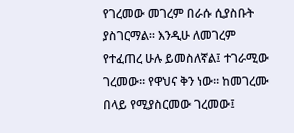የገረመው መገረም በራሱ ሲያስቡት ያስገርማል። እንዲሁ ለመገረም የተፈጠረ ሁሉ ይመስለኛል፤ ተገራሚው ገረመው። የዋህና ቅን ነው። ከመገረሙ በላይ የሚያስርመው ገረመው፤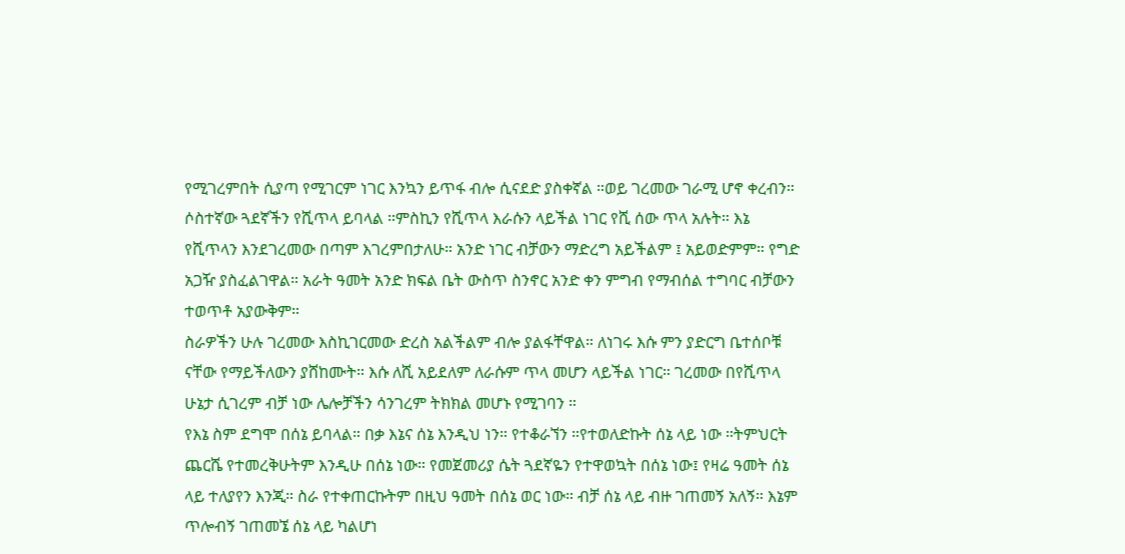የሚገረምበት ሲያጣ የሚገርም ነገር እንኳን ይጥፋ ብሎ ሲናደድ ያስቀኛል ።ወይ ገረመው ገራሚ ሆኖ ቀረብን።
ሶስተኛው ጓደኛችን የሺጥላ ይባላል ።ምስኪን የሺጥላ እራሱን ላይችል ነገር የሺ ሰው ጥላ አሉት። እኔ የሺጥላን እንደገረመው በጣም እገረምበታለሁ። አንድ ነገር ብቻውን ማድረግ አይችልም ፤ አይወድምም። የግድ አጋዥ ያስፈልገዋል። አራት ዓመት አንድ ክፍል ቤት ውስጥ ስንኖር አንድ ቀን ምግብ የማብሰል ተግባር ብቻውን ተወጥቶ አያውቅም።
ስራዎችን ሁሉ ገረመው እስኪገርመው ድረስ አልችልም ብሎ ያልፋቸዋል። ለነገሩ እሱ ምን ያድርግ ቤተሰቦቹ ናቸው የማይችለውን ያሸከሙት። እሱ ለሺ አይደለም ለራሱም ጥላ መሆን ላይችል ነገር። ገረመው በየሺጥላ ሁኔታ ሲገረም ብቻ ነው ሌሎቻችን ሳንገረም ትክክል መሆኑ የሚገባን ።
የእኔ ስም ደግሞ በሰኔ ይባላል። በቃ እኔና ሰኔ እንዲህ ነን። የተቆራኘን ።የተወለድኩት ሰኔ ላይ ነው ።ትምህርት ጨርሼ የተመረቅሁትም እንዲሁ በሰኔ ነው። የመጀመሪያ ሴት ጓደኛዬን የተዋወኳት በሰኔ ነው፤ የዛሬ ዓመት ሰኔ ላይ ተለያየን እንጂ። ስራ የተቀጠርኩትም በዚህ ዓመት በሰኔ ወር ነው። ብቻ ሰኔ ላይ ብዙ ገጠመኝ አለኝ። እኔም ጥሎብኝ ገጠመኜ ሰኔ ላይ ካልሆነ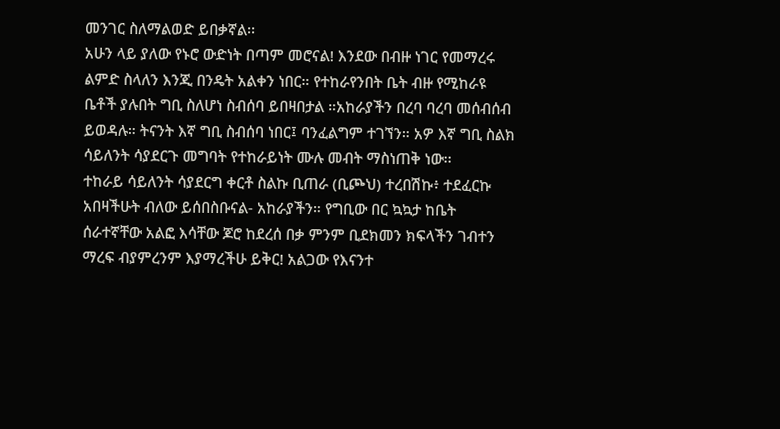መንገር ስለማልወድ ይበቃኛል፡፡
አሁን ላይ ያለው የኑሮ ውድነት በጣም መሮናል! እንደው በብዙ ነገር የመማረሩ ልምድ ስላለን እንጂ በንዴት አልቀን ነበር። የተከራየንበት ቤት ብዙ የሚከራዩ ቤቶች ያሉበት ግቢ ስለሆነ ስብሰባ ይበዛበታል ።አከራያችን በረባ ባረባ መሰብሰብ ይወዳሉ። ትናንት እኛ ግቢ ስብሰባ ነበር፤ ባንፈልግም ተገኘን። አዎ እኛ ግቢ ስልክ ሳይለንት ሳያደርጉ መግባት የተከራይነት ሙሉ መብት ማስነጠቅ ነው፡፡
ተከራይ ሳይለንት ሳያደርግ ቀርቶ ስልኩ ቢጠራ (ቢጮህ) ተረበሽኩ፥ ተደፈርኩ አበዛችሁት ብለው ይሰበስቡናል- አከራያችን። የግቢው በር ኳኳታ ከቤት ሰራተኛቸው አልፎ እሳቸው ጆሮ ከደረሰ በቃ ምንም ቢደክመን ክፍላችን ገብተን ማረፍ ብያምረንም እያማረችሁ ይቅር! አልጋው የእናንተ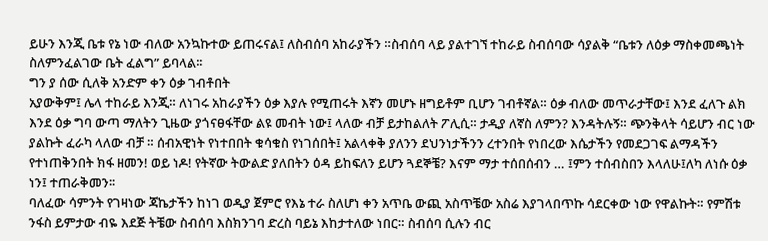ይሁን እንጂ ቤቱ የኔ ነው ብለው አንኳኩተው ይጠሩናል፤ ለስብሰባ አከራያችን ።ስብሰባ ላይ ያልተገኘ ተከራይ ስብሰባው ሳያልቅ “ቤቱን ለዕቃ ማስቀመጫነት ስለምንፈልገው ቤት ፈልግ” ይባላል፡፡
ግን ያ ሰው ሲለቅ አንድም ቀን ዕቃ ገብቶበት
አያውቅም፤ ሌላ ተከራይ እንጂ። ለነገሩ አከራያችን ዕቃ እያሉ የሚጠሩት እኛን መሆኑ ዘግይቶም ቢሆን ገብቶኛል። ዕቃ ብለው መጥራታቸው፤ እንደ ፈለጉ ልክ እንደ ዕቃ ግባ ውጣ ማለትን ጊዜው ያጎናፀፋቸው ልዩ መብት ነው፤ ላለው ብቻ ይታከልለት ፖሊሲ። ታዲያ ለኛስ ለምን? እንዳትሉኝ። ጭንቅላት ሳይሆን ብር ነው ያልኩት ፈራካ ላለው ብቻ ። ሰብአዊነት የነተበበት ቁሳቁስ የነገሰበት፤ አልላቀቅ ያለንን ደህንነታችንን ረተንበት የነበረው እሴታችን የመደጋገፍ ልማዳችን የተነጠቅንበት ክፋ ዘመን! ወይ ነዶ! የትኛው ትውልድ ያለበትን ዕዳ ይከፍለን ይሆን ጓደኞቼ? እናም ማታ ተሰበሰብን … ፤ምን ተሰብስበን እላለሁ፤ለካ ለነሱ ዕቃ ነን፤ ተጠራቅመን፡፡
ባለፈው ሳምንት የገዛነው ጃኬታችን ከነገ ወዲያ ጀምሮ የእኔ ተራ ስለሆነ ቀን አጥቤ ውጪ አስጥቼው አስሬ እያገላበጥኩ ሳደርቀው ነው የዋልኩት። የምሽቱ ንፋስ ይምታው ብዬ እደጅ ትቼው ስብሰባ እስክንገባ ድረስ ባይኔ እከታተለው ነበር። ስብሰባ ሲሉን ብር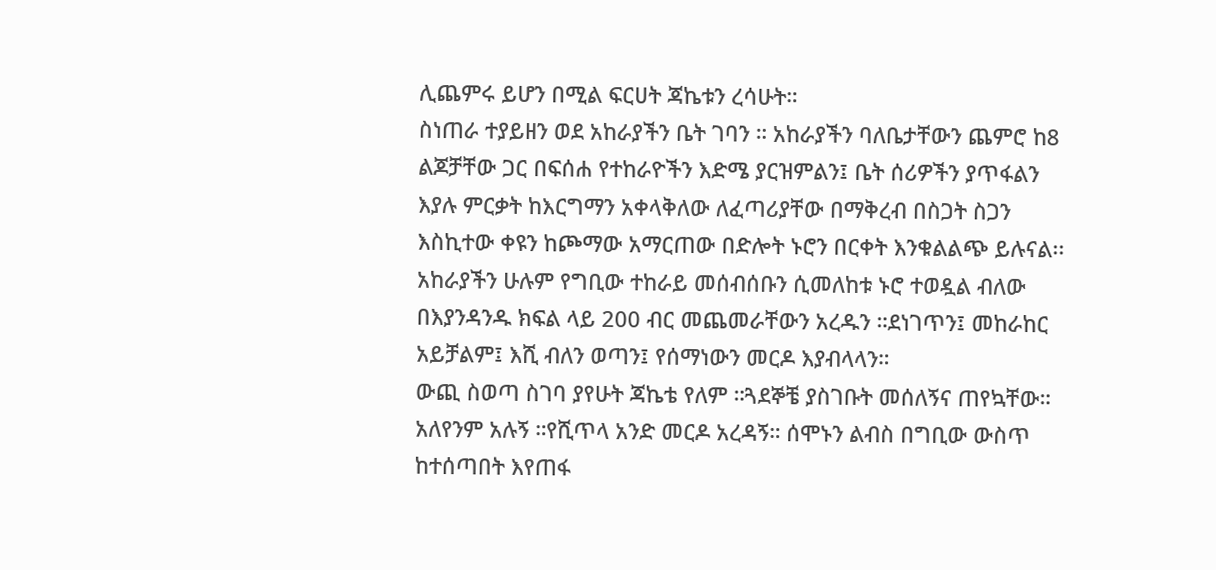ሊጨምሩ ይሆን በሚል ፍርሀት ጃኬቱን ረሳሁት።
ስነጠራ ተያይዘን ወደ አከራያችን ቤት ገባን ። አከራያችን ባለቤታቸውን ጨምሮ ከ8 ልጆቻቸው ጋር በፍሰሐ የተከራዮችን እድሜ ያርዝምልን፤ ቤት ሰሪዎችን ያጥፋልን እያሉ ምርቃት ከእርግማን አቀላቅለው ለፈጣሪያቸው በማቅረብ በስጋት ስጋን እስኪተው ቀዩን ከጮማው አማርጠው በድሎት ኑሮን በርቀት እንቁልልጭ ይሉናል፡፡
አከራያችን ሁሉም የግቢው ተከራይ መሰብሰቡን ሲመለከቱ ኑሮ ተወዷል ብለው በእያንዳንዱ ክፍል ላይ 200 ብር መጨመራቸውን አረዱን ።ደነገጥን፤ መከራከር አይቻልም፤ እሺ ብለን ወጣን፤ የሰማነውን መርዶ እያብላላን።
ውጪ ስወጣ ስገባ ያየሁት ጃኬቴ የለም ።ጓደኞቼ ያስገቡት መሰለኝና ጠየኳቸው። አለየንም አሉኝ ።የሺጥላ አንድ መርዶ አረዳኝ። ሰሞኑን ልብስ በግቢው ውስጥ ከተሰጣበት እየጠፋ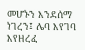መሆኑን እንደሰማ ነገረን፤ ሌባ እየገባ እየዘረፈ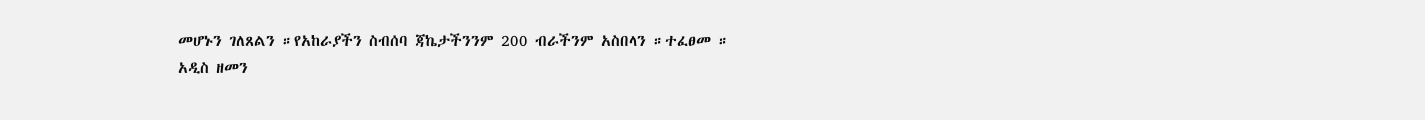መሆኑን ገለጸልን ።የአከራያችን ስብሰባ ጃኬታችንንም 200 ብራችንም አስበላን ።ተፈፀመ ።
አዲስ ዘመን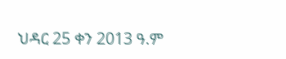ህዳር 25 ቀን 2013 ዓ.ም